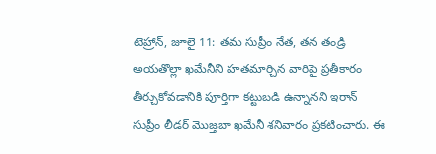టెహ్రాన్, జూలై 11: తమ సుప్రీం నేత, తన తండ్రి అయతొల్లా ఖమేనీని హతమార్చిన వారిపై ప్రతీకారం తీర్చుకోవడానికి పూర్తిగా కట్టుబడి ఉన్నానని ఇరాన్ సుప్రీం లీడర్ మొజ్తబా ఖమేనీ శనివారం ప్రకటించారు. ఈ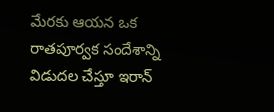మేరకు ఆయన ఒక రాతపూర్వక సందేశాన్ని విడుదల చేస్తూ ఇరాన్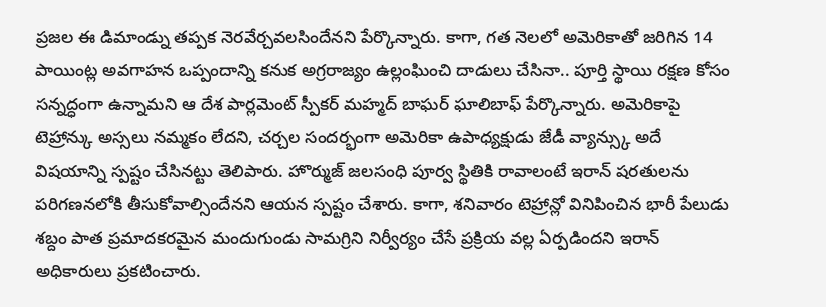ప్రజల ఈ డిమాండ్ను తప్పక నెరవేర్చవలసిందేనని పేర్కొన్నారు. కాగా, గత నెలలో అమెరికాతో జరిగిన 14 పాయింట్ల అవగాహన ఒప్పందాన్ని కనుక అగ్రరాజ్యం ఉల్లంఘించి దాడులు చేసినా.. పూర్తి స్థాయి రక్షణ కోసం సన్నద్ధంగా ఉన్నామని ఆ దేశ పార్లమెంట్ స్పీకర్ మహ్మద్ బాఘర్ ఘాలిబాఫ్ పేర్కొన్నారు. అమెరికాపై టెహ్రాన్కు అస్సలు నమ్మకం లేదని, చర్చల సందర్భంగా అమెరికా ఉపాధ్యక్షుడు జేడీ వ్యాన్స్కు అదే విషయాన్ని స్పష్టం చేసినట్టు తెలిపారు. హొర్ముజ్ జలసంధి పూర్వ స్థితికి రావాలంటే ఇరాన్ షరతులను పరిగణనలోకి తీసుకోవాల్సిందేనని ఆయన స్పష్టం చేశారు. కాగా, శనివారం టెహ్రాన్లో వినిపించిన భారీ పేలుడు శబ్దం పాత ప్రమాదకరమైన మందుగుండు సామగ్రిని నిర్వీర్యం చేసే ప్రక్రియ వల్ల ఏర్పడిందని ఇరాన్ అధికారులు ప్రకటించారు.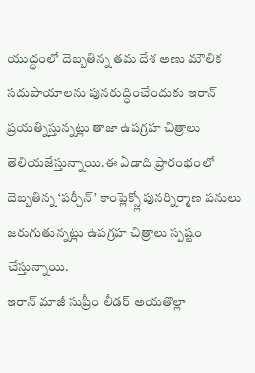యుద్ధంలో దెబ్బతిన్న తమ దేశ అణు మౌలిక సదుపాయాలను పునరుద్ధించేందుకు ఇరాన్ ప్రయత్నిస్తున్నట్లు తాజా ఉపగ్రహ చిత్రాలు తెలియజేస్తున్నాయి.ఈ ఏడాది ప్రారంభంలో దెబ్బతిన్న ‘పర్చీన్’ కాంప్లెక్స్లో పునర్నిర్మాణ పనులు జరుగుతున్నట్లు ఉపగ్రహ చిత్రాలు స్పష్టం చేస్తున్నాయి.
ఇరాన్ మాజీ సుప్రీం లీడర్ అయతొల్లా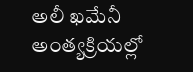అలీ ఖమేనీ అంత్యక్రియల్లో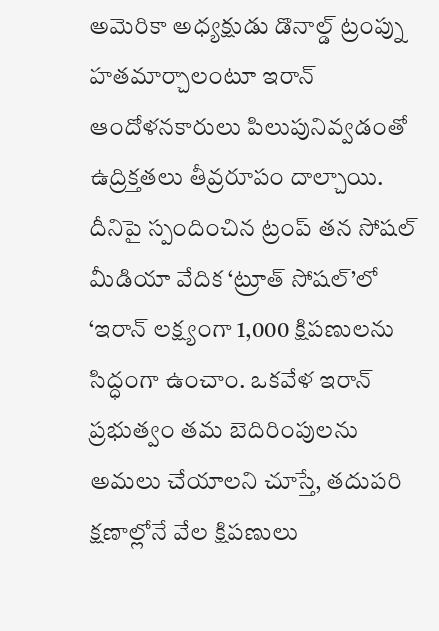అమెరికా అధ్యక్షుడు డొనాల్డ్ ట్రంప్ను హతమార్చాలంటూ ఇరాన్ ఆందోళనకారులు పిలుపునివ్వడంతో ఉద్రిక్తతలు తీవ్రరూపం దాల్చాయి. దీనిపై స్పందించిన ట్రంప్ తన సోషల్ మీడియా వేదిక ‘ట్రూత్ సోషల్’లో ‘ఇరాన్ లక్ష్యంగా 1,000 క్షిపణులను సిద్ధంగా ఉంచాం. ఒకవేళ ఇరాన్ ప్రభుత్వం తమ బెదిరింపులను అమలు చేయాలని చూస్తే, తదుపరి క్షణాల్లోనే వేల క్షిపణులు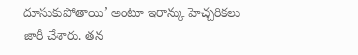దూసుకుపోతాయి’ అంటూ ఇరాన్కు హెచ్చరికలు జారీ చేశారు. తన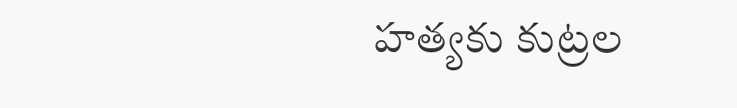హత్యకు కుట్రల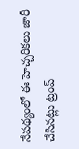నేపథ్యంలో ఈ హెచ్చరికలు జారీ చేసినట్లు ట్రంప్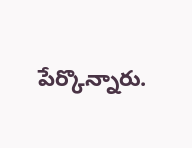పేర్కొన్నారు.